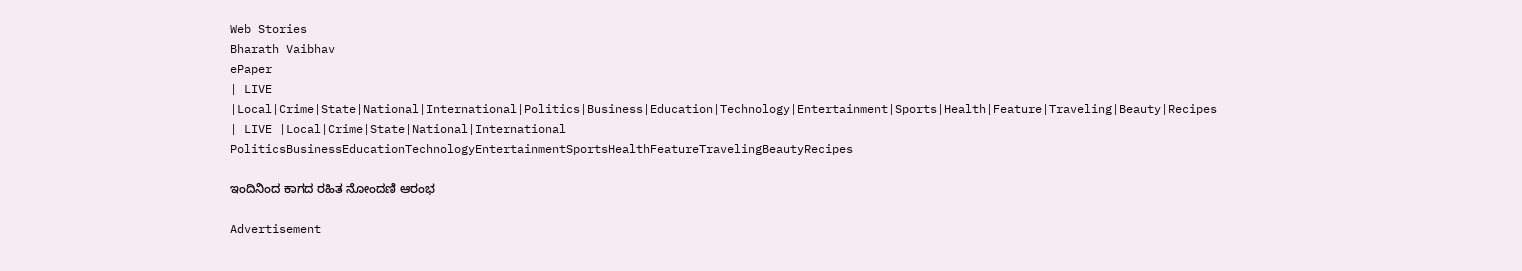Web Stories
Bharath Vaibhav
ePaper
| LIVE |Local|Crime|State|National|International|Politics|Business|Education|Technology|Entertainment|Sports|Health|Feature|Traveling|Beauty|Recipes
| LIVE |Local|Crime|State|National|International
PoliticsBusinessEducationTechnologyEntertainmentSportsHealthFeatureTravelingBeautyRecipes

ಇಂದಿನಿಂದ ಕಾಗದ ರಹಿತ ನೋಂದಣಿ ಆರಂಭ

Advertisement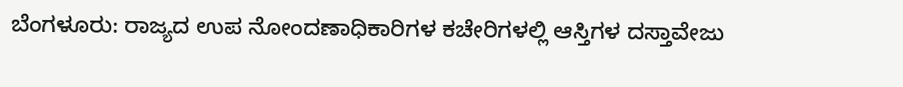ಬೆಂಗಳೂರು: ರಾಜ್ಯದ ಉಪ ನೋಂದಣಾಧಿಕಾರಿಗಳ ಕಚೇರಿಗಳಲ್ಲಿ ಆಸ್ತಿಗಳ ದಸ್ತಾವೇಜು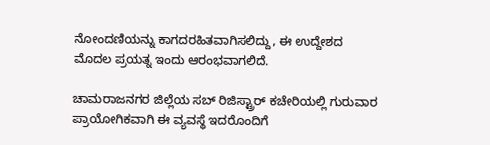ನೋಂದಣಿಯನ್ನು ಕಾಗದರಹಿತವಾಗಿಸಲಿದ್ದು, ಈ ಉದ್ದೇಶದ ಮೊದಲ ಪ್ರಯತ್ನ ಇಂದು ಆರಂಭವಾಗಲಿದೆ.

ಚಾಮರಾಜನಗರ ಜಿಲ್ಲೆಯ ಸಬ್ ರಿಜಿಸ್ಟ್ರಾರ್ ಕಚೇರಿಯಲ್ಲಿ ಗುರುವಾರ ಪ್ರಾಯೋಗಿಕವಾಗಿ ಈ ವ್ಯವಸ್ಥೆ ಇದರೊಂದಿಗೆ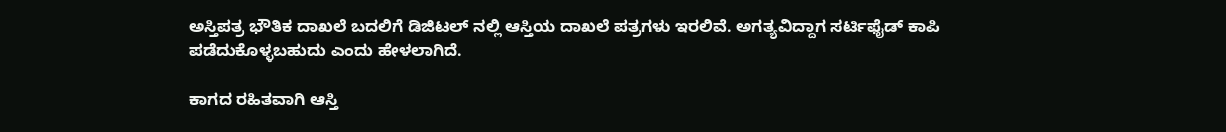ಅಸ್ತಿಪತ್ರ ಭೌತಿಕ ದಾಖಲೆ ಬದಲಿಗೆ ಡಿಜಿಟಲ್ ನಲ್ಲಿ ಆಸ್ತಿಯ ದಾಖಲೆ ಪತ್ರಗಳು ಇರಲಿವೆ. ಅಗತ್ಯವಿದ್ದಾಗ ಸರ್ಟಿಫೈಡ್ ಕಾಪಿ ಪಡೆದುಕೊಳ್ಳಬಹುದು ಎಂದು ಹೇಳಲಾಗಿದೆ.

ಕಾಗದ ರಹಿತವಾಗಿ ಆಸ್ತಿ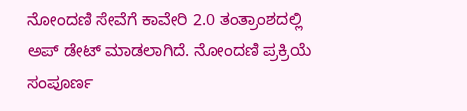ನೋಂದಣಿ ಸೇವೆಗೆ ಕಾವೇರಿ 2.0 ತಂತ್ರಾಂಶದಲ್ಲಿ ಅಪ್ ಡೇಟ್ ಮಾಡಲಾಗಿದೆ. ನೋಂದಣಿ ಪ್ರಕ್ರಿಯೆ ಸಂಪೂರ್ಣ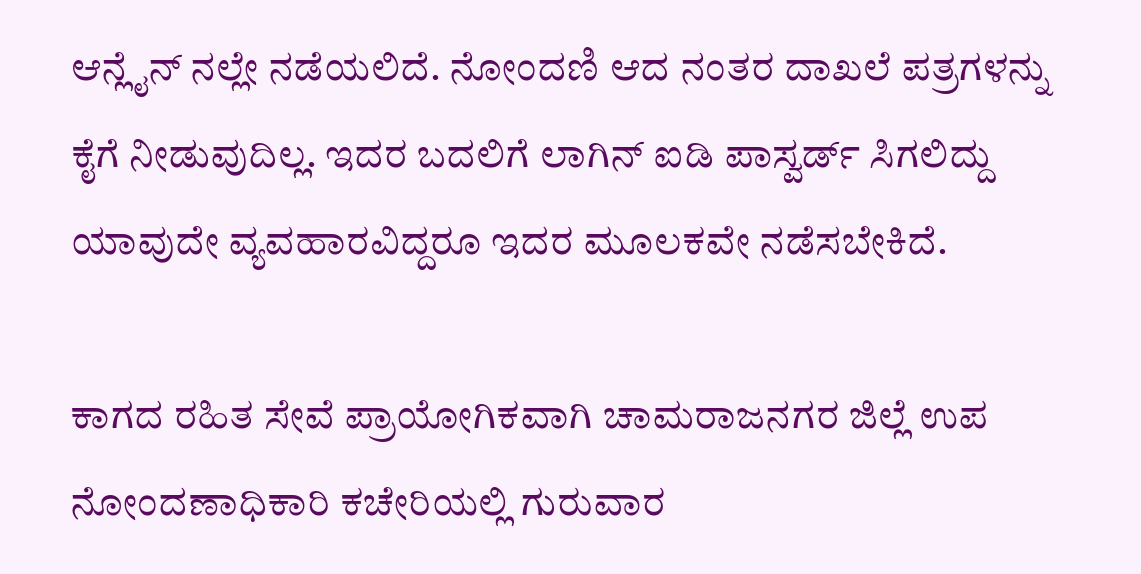ಆನ್ಲೈನ್ ನಲ್ಲೇ ನಡೆಯಲಿದೆ. ನೋಂದಣಿ ಆದ ನಂತರ ದಾಖಲೆ ಪತ್ರಗಳನ್ನು ಕೈಗೆ ನೀಡುವುದಿಲ್ಲ. ಇದರ ಬದಲಿಗೆ ಲಾಗಿನ್ ಐಡಿ ಪಾಸ್ವರ್ಡ್ ಸಿಗಲಿದ್ದು ಯಾವುದೇ ವ್ಯವಹಾರವಿದ್ದರೂ ಇದರ ಮೂಲಕವೇ ನಡೆಸಬೇಕಿದೆ.

ಕಾಗದ ರಹಿತ ಸೇವೆ ಪ್ರಾಯೋಗಿಕವಾಗಿ ಚಾಮರಾಜನಗರ ಜಿಲ್ಲೆ ಉಪ ನೋಂದಣಾಧಿಕಾರಿ ಕಚೇರಿಯಲ್ಲಿ ಗುರುವಾರ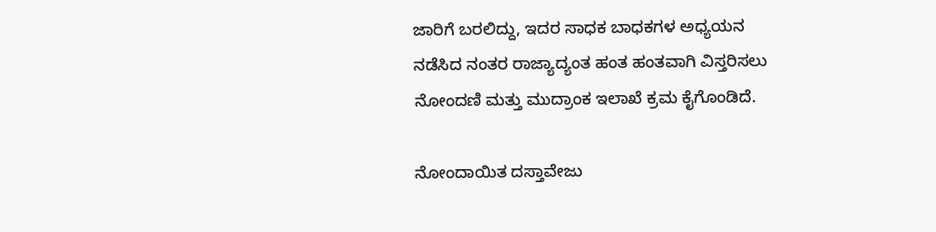ಜಾರಿಗೆ ಬರಲಿದ್ದು, ಇದರ ಸಾಧಕ ಬಾಧಕಗಳ ಅಧ್ಯಯನ ನಡೆಸಿದ ನಂತರ ರಾಜ್ಯಾದ್ಯಂತ ಹಂತ ಹಂತವಾಗಿ ವಿಸ್ತರಿಸಲು ನೋಂದಣಿ ಮತ್ತು ಮುದ್ರಾಂಕ ಇಲಾಖೆ ಕ್ರಮ ಕೈಗೊಂಡಿದೆ.

ನೋಂದಾಯಿತ ದಸ್ತಾವೇಜು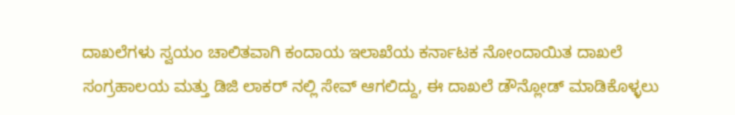ದಾಖಲೆಗಳು ಸ್ವಯಂ ಚಾಲಿತವಾಗಿ ಕಂದಾಯ ಇಲಾಖೆಯ ಕರ್ನಾಟಕ ನೋಂದಾಯಿತ ದಾಖಲೆ ಸಂಗ್ರಹಾಲಯ ಮತ್ತು ಡಿಜಿ ಲಾಕರ್ ನಲ್ಲಿ ಸೇವ್ ಆಗಲಿದ್ದು, ಈ ದಾಖಲೆ ಡೌನ್ಲೋಡ್ ಮಾಡಿಕೊಳ್ಳಲು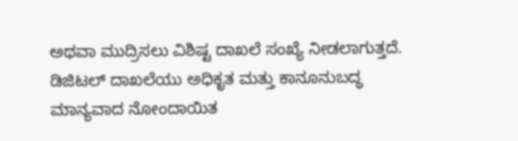ಅಥವಾ ಮುದ್ರಿಸಲು ವಿಶಿಷ್ಟ ದಾಖಲೆ ಸಂಖ್ಯೆ ನೀಡಲಾಗುತ್ತದೆ. ಡಿಜಿಟಲ್ ದಾಖಲೆಯು ಅಧಿಕೃತ ಮತ್ತು ಕಾನೂನುಬದ್ಧ ಮಾನ್ಯವಾದ ನೋಂದಾಯಿತ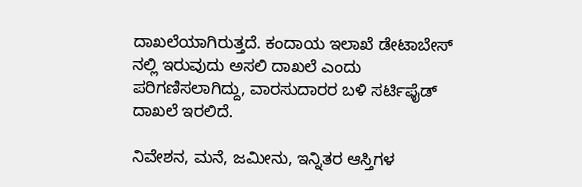ದಾಖಲೆಯಾಗಿರುತ್ತದೆ. ಕಂದಾಯ ಇಲಾಖೆ ಡೇಟಾಬೇಸ್ ನಲ್ಲಿ ಇರುವುದು ಅಸಲಿ ದಾಖಲೆ ಎಂದು ಪರಿಗಣಿಸಲಾಗಿದ್ದು, ವಾರಸುದಾರರ ಬಳಿ ಸರ್ಟಿಫೈಡ್ ದಾಖಲೆ ಇರಲಿದೆ.

ನಿವೇಶನ, ಮನೆ, ಜಮೀನು, ಇನ್ನಿತರ ಆಸ್ತಿಗಳ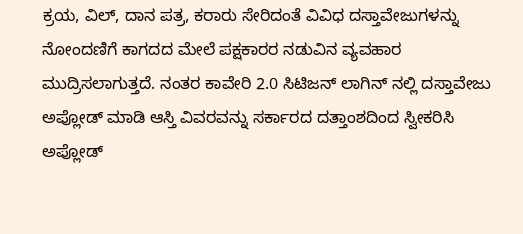ಕ್ರಯ, ವಿಲ್, ದಾನ ಪತ್ರ, ಕರಾರು ಸೇರಿದಂತೆ ವಿವಿಧ ದಸ್ತಾವೇಜುಗಳನ್ನು ನೋಂದಣಿಗೆ ಕಾಗದದ ಮೇಲೆ ಪಕ್ಷಕಾರರ ನಡುವಿನ ವ್ಯವಹಾರ ಮುದ್ರಿಸಲಾಗುತ್ತದೆ. ನಂತರ ಕಾವೇರಿ 2.0 ಸಿಟಿಜನ್ ಲಾಗಿನ್ ನಲ್ಲಿ ದಸ್ತಾವೇಜು ಅಪ್ಲೋಡ್ ಮಾಡಿ ಆಸ್ತಿ ವಿವರವನ್ನು ಸರ್ಕಾರದ ದತ್ತಾಂಶದಿಂದ ಸ್ವೀಕರಿಸಿ ಅಪ್ಲೋಡ್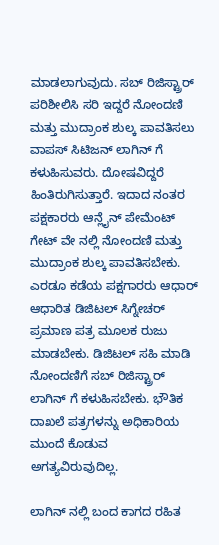ಮಾಡಲಾಗುವುದು. ಸಬ್ ರಿಜಿಸ್ಟ್ರಾರ್ ಪರಿಶೀಲಿಸಿ ಸರಿ ಇದ್ದರೆ ನೋಂದಣಿ ಮತ್ತು ಮುದ್ರಾಂಕ ಶುಲ್ಕ ಪಾವತಿಸಲು ವಾಪಸ್ ಸಿಟಿಜನ್ ಲಾಗಿನ್ ಗೆ ಕಳುಹಿಸುವರು. ದೋಷವಿದ್ದರೆ ಹಿಂತಿರುಗಿಸುತ್ತಾರೆ. ಇದಾದ ನಂತರ ಪಕ್ಷಕಾರರು ಆನ್ಲೈನ್ ಪೇಮೆಂಟ್ ಗೇಟ್ ವೇ ನಲ್ಲಿ ನೋಂದಣಿ ಮತ್ತು ಮುದ್ರಾಂಕ ಶುಲ್ಕ ಪಾವತಿಸಬೇಕು. ಎರಡೂ ಕಡೆಯ ಪಕ್ಷಗಾರರು ಆಧಾರ್ ಆಧಾರಿತ ಡಿಜಿಟಲ್ ಸಿಗ್ನೇಚರ್ ಪ್ರಮಾಣ ಪತ್ರ ಮೂಲಕ ರುಜು ಮಾಡಬೇಕು. ಡಿಜಿಟಲ್ ಸಹಿ ಮಾಡಿ ನೋಂದಣಿಗೆ ಸಬ್ ರಿಜಿಸ್ಟ್ರಾರ್ ಲಾಗಿನ್ ಗೆ ಕಳುಹಿಸಬೇಕು. ಭೌತಿಕ ದಾಖಲೆ ಪತ್ರಗಳನ್ನು ಅಧಿಕಾರಿಯ ಮುಂದೆ ಕೊಡುವ ಅಗತ್ಯವಿರುವುದಿಲ್ಲ.

ಲಾಗಿನ್ ನಲ್ಲಿ ಬಂದ ಕಾಗದ ರಹಿತ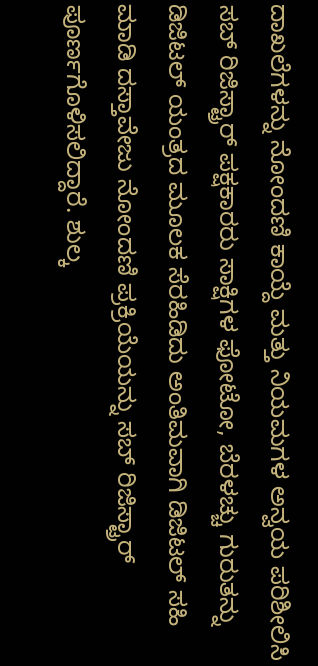ದಾಖಲೆಗಳನ್ನು ನೋಂದಣಿ ಕಾಯ್ದೆ ಮತ್ತು ನಿಯಮಗಳ ಅನ್ವಯ ಪರಿಶೀಲಿಸಿ ಸಬ್ ರಿಜಿಸ್ಟ್ರಾರ್ ಪಕ್ಷಕಾರರು ಸಾಕ್ಷಿಗಳ ಫೋಟೋ, ಬೆರಳಚ್ಚು ಗುರುತನ್ನು ಡಿಜಿಟಲ್ ಯಂತ್ರದ ಮೂಲಕ ಸೆರಹಿಡಿದು ಅಂತಿಮವಾಗಿ ಡಿಜಿಟಲ್ ಸಹಿ ಮಾಡಿ ದಸ್ತಾವೇಜು ನೋಂದಣಿ ಪ್ರಕ್ರಿಯೆಯನ್ನು ಸಬ್ ರಿಜಿಸ್ಟ್ರಾರ್ ಪೂರ್ಣಗೊಳಿಸಲಿದ್ದಾರೆ. ಶುಲ್ಕ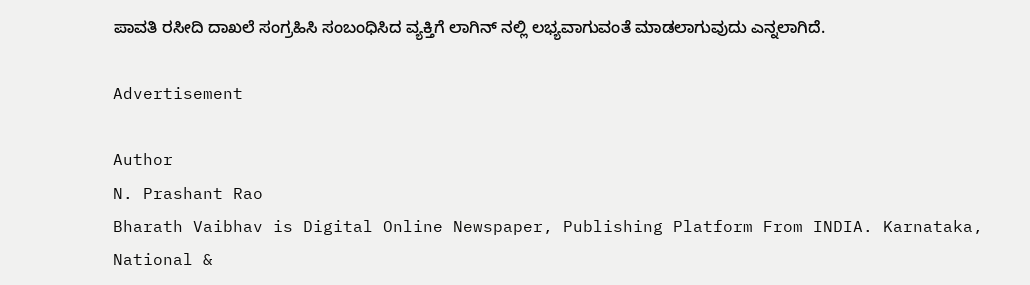ಪಾವತಿ ರಸೀದಿ ದಾಖಲೆ ಸಂಗ್ರಹಿಸಿ ಸಂಬಂಧಿಸಿದ ವ್ಯಕ್ತಿಗೆ ಲಾಗಿನ್ ನಲ್ಲಿ ಲಭ್ಯವಾಗುವಂತೆ ಮಾಡಲಾಗುವುದು ಎನ್ನಲಾಗಿದೆ.

Advertisement

Author
N. Prashant Rao
Bharath Vaibhav is Digital Online Newspaper, Publishing Platform From INDIA. Karnataka, National &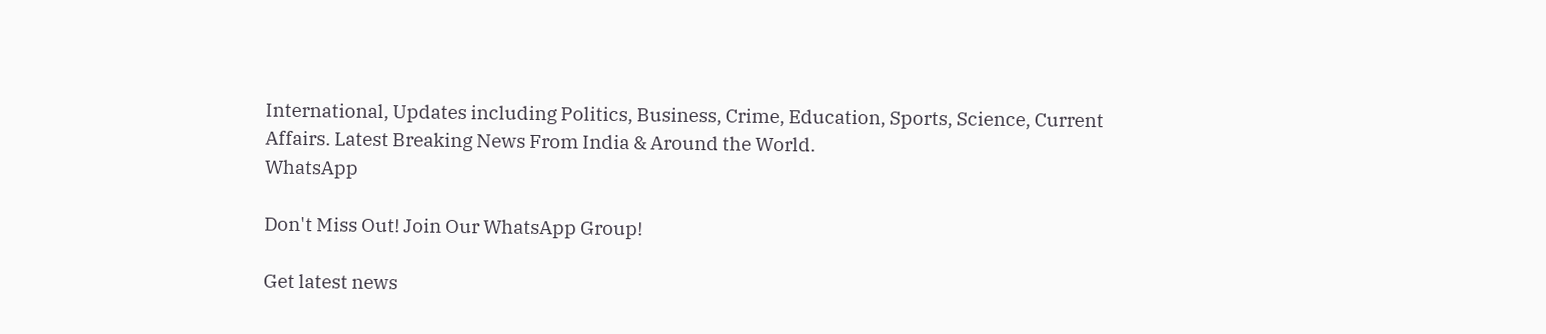International, Updates including Politics, Business, Crime, Education, Sports, Science, Current Affairs. Latest Breaking News From India & Around the World.
WhatsApp

Don't Miss Out! Join Our WhatsApp Group!

Get latest news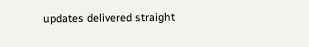updates delivered straight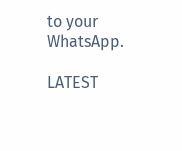to your WhatsApp.

LATEST